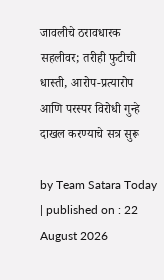जावलीचे ठरावधारक सहलीवर; तरीही फुटीची धास्ती, आरोप-प्रत्यारोप आणि परस्पर विरोधी गुन्हे दाखल करण्याचे सत्र सुरू

by Team Satara Today | published on : 22 August 2026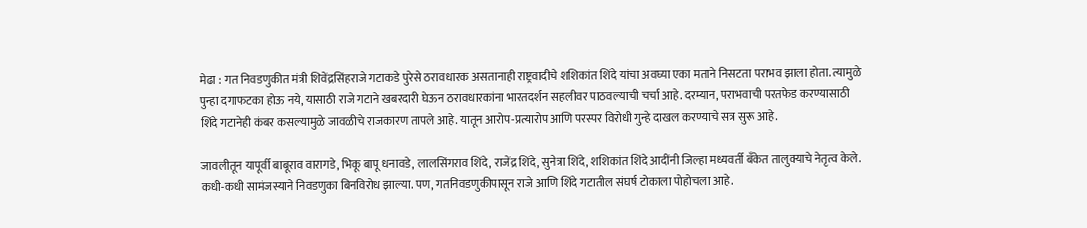मेढा : गत निवडणुकीत मंत्री शिवेंद्रसिंहराजे गटाकडे पुरेसे ठरावधारक असतानाही राष्ट्रवादीचे शशिकांत शिंदे यांचा अवघ्या एका मताने निसटता पराभव झाला होता. त्यामुळे पुन्हा दगाफटका होऊ नये, यासाठी राजे गटाने खबरदारी घेऊन ठरावधारकांना भारतदर्शन सहलीवर पाठवल्याची चर्चा आहे. दरम्यान, पराभवाची परतफेड करण्यासाठी शिंदे गटानेही कंबर कसल्यामुळे जावळीचे राजकारण तापले आहे. यातून आरोप-प्रत्यारोप आणि परस्पर विरोधी गुन्हे दाखल करण्याचे सत्र सुरू आहे.

जावलीतून यापूर्वी बाबूराव वारागडे, भिकू बापू धनावडे, लालसिंगराव शिंदे, राजेंद्र शिंदे, सुनेत्रा शिंदे, शशिकांत शिंदे आदींनी जिल्हा मध्यवर्ती बँकेत तालुक्याचे नेतृत्व केले. कधी-कधी सामंजस्याने निवडणुका बिनविरोध झाल्या. पण, गतनिवडणुकीपासून राजे आणि शिंदे गटातील संघर्ष टोकाला पोहोचला आहे.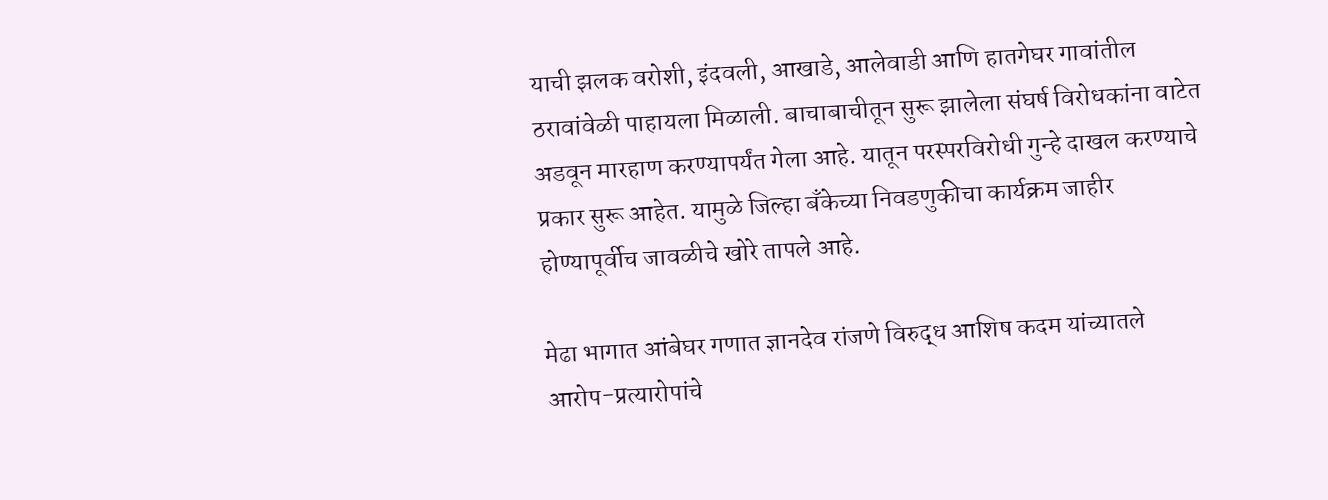याची झलक वरोशी, इंदवली, आखाडे, आलेवाडी आणि हातगेघर गावांतील ठरावांवेळी पाहायला मिळाली. बाचाबाचीतून सुरू झालेला संघर्ष विरोधकांना वाटेत अडवून मारहाण करण्यापर्यंत गेला आहे. यातून परस्परविरोधी गुन्हे दाखल करण्याचे प्रकार सुरू आहेत. यामुळे जिल्हा बँकेच्या निवडणुकीचा कार्यक्रम जाहीर होण्यापूर्वीच जावळीचे खोरे तापले आहे.

मेढा भागात आंबेघर गणात ज्ञानदेव रांजणे विरुद्ध आशिष कदम यांच्यातले आरोप-प्रत्यारोपांचे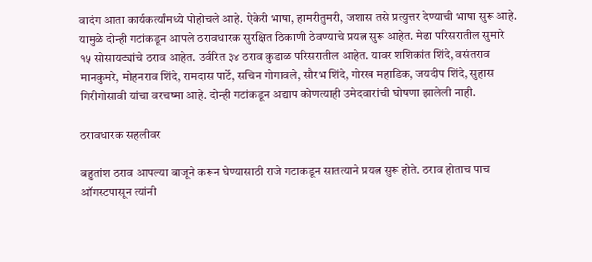वादंग आता कार्यकर्त्यांमध्ये पोहोचले आहे. ऐकेरी भाषा, हामरीतुमरी, जशास तसे प्रत्युत्तर देण्याची भाषा सुरू आहे. यामुळे दोन्ही गटांकडून आपले ठरावधारक सुरक्षित ठिकाणी ठेवण्याचे प्रयत्न सुरू आहेत. मेढा परिसरातील सुमारे १५ सोसायट्यांचे ठराव आहेत. उर्वरित ३४ ठराव कुडाळ परिसरातील आहेत. यावर शशिकांत शिंदे, वसंतराव मानकुमरे, मोहनराव शिंदे, रामदास पार्टे, सचिन गोगावले, सौरभ शिंदे, गोरख महाडिक, जयदीप शिंदे, सुहास गिरीगोसावी यांचा वरचष्मा आहे. दोन्ही गटांकडून अद्याप कोणत्याही उमेदवारांची घोषणा झालेली नाही.

ठरावधारक सहलीवर

बहुतांश ठराव आपल्या बाजूने करून घेण्यासाठी राजे गटाकडून सातत्याने प्रयत्न सुरू होते. ठराव होताच पाच ऑगस्टपासून त्यांनी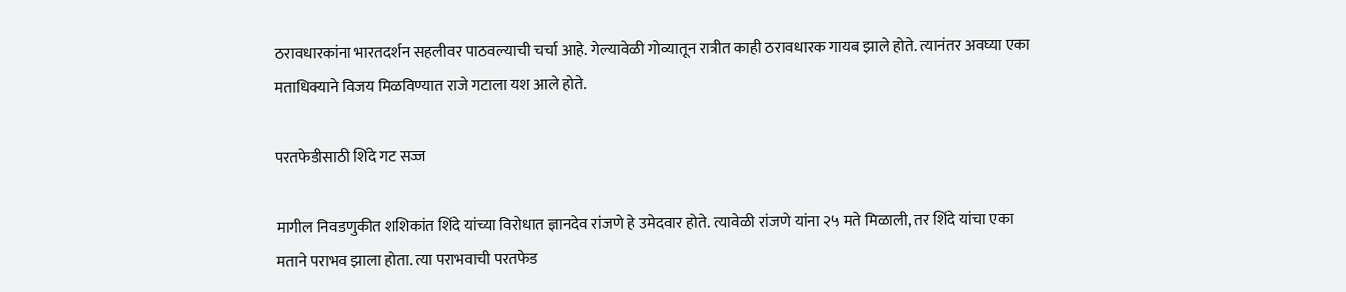ठरावधारकांना भारतदर्शन सहलीवर पाठवल्याची चर्चा आहे. गेल्यावेळी गोव्यातून रात्रीत काही ठरावधारक गायब झाले होते. त्यानंतर अवघ्या एका मताधिक्याने विजय मिळविण्यात राजे गटाला यश आले होते.

परतफेडीसाठी शिंदे गट सज्ज

मागील निवडणुकीत शशिकांत शिंदे यांच्या विरोधात ज्ञानदेव रांजणे हे उमेदवार होते. त्यावेळी रांजणे यांना २५ मते मिळाली, तर शिंदे यांचा एका मताने पराभव झाला होता. त्या पराभवाची परतफेड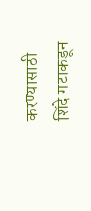करण्यासाठी शिंदे गटाकडून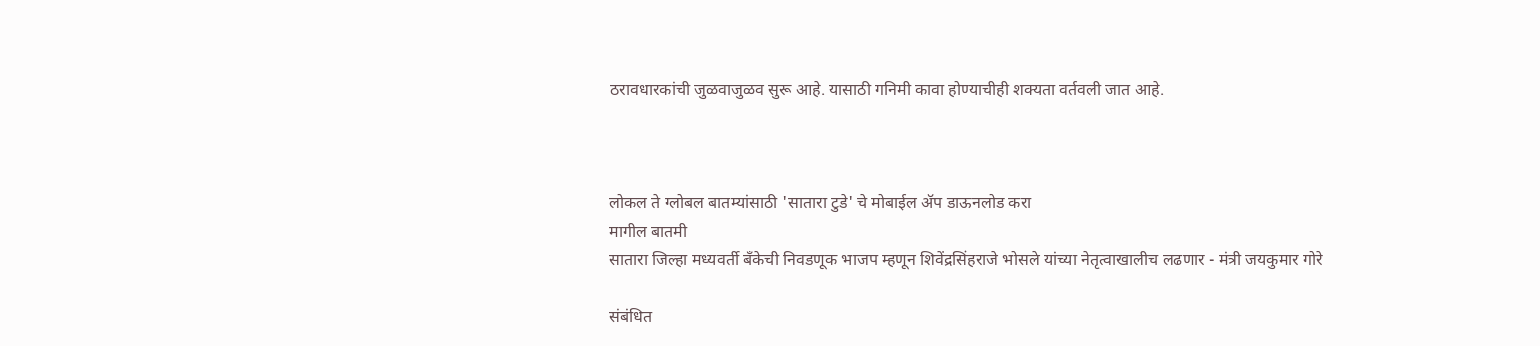ठरावधारकांची जुळवाजुळव सुरू आहे. यासाठी गनिमी कावा होण्याचीही शक्यता वर्तवली जात आहे.



लोकल ते ग्लोबल बातम्यांसाठी 'सातारा टुडे' चे मोबाईल ॲप डाऊनलोड करा
मागील बातमी
सातारा जिल्हा मध्यवर्ती बँकेची निवडणूक भाजप म्हणून शिवेंद्रसिंहराजे भोसले यांच्या नेतृत्वाखालीच लढणार - मंत्री जयकुमार गोरे

संबंधित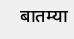बातम्या